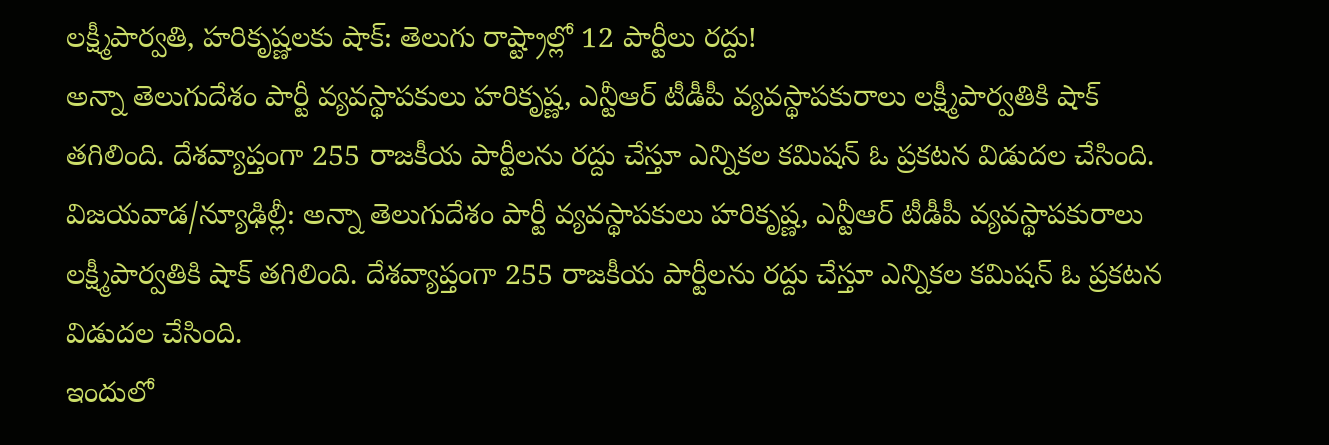లక్ష్మీపార్వతి, హరికృష్ణలకు షాక్: తెలుగు రాష్ట్రాల్లో 12 పార్టీలు రద్దు!
అన్నా తెలుగుదేశం పార్టీ వ్యవస్థాపకులు హరికృష్ణ, ఎన్టీఆర్ టీడీపీ వ్యవస్థాపకురాలు లక్ష్మీపార్వతికి షాక్ తగిలింది. దేశవ్యాప్తంగా 255 రాజకీయ పార్టీలను రద్దు చేస్తూ ఎన్నికల కమిషన్ ఓ ప్రకటన విడుదల చేసింది.
విజయవాడ/న్యూఢిల్లీ: అన్నా తెలుగుదేశం పార్టీ వ్యవస్థాపకులు హరికృష్ణ, ఎన్టీఆర్ టీడీపీ వ్యవస్థాపకురాలు లక్ష్మీపార్వతికి షాక్ తగిలింది. దేశవ్యాప్తంగా 255 రాజకీయ పార్టీలను రద్దు చేస్తూ ఎన్నికల కమిషన్ ఓ ప్రకటన విడుదల చేసింది.
ఇందులో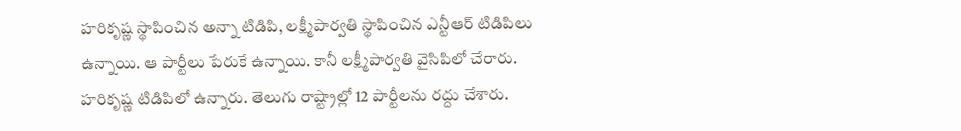హరికృష్ణ స్థాపించిన అన్నా టిడిపి, లక్ష్మీపార్వతి స్థాపించిన ఎన్టీఆర్ టిడిపిలు ఉన్నాయి. ఆ పార్టీలు పేరుకే ఉన్నాయి. కానీ లక్ష్మీపార్వతి వైసిపిలో చేరారు. హరికృష్ణ టిడిపిలో ఉన్నారు. తెలుగు రాష్ట్రాల్లో 12 పార్టీలను రద్దు చేశారు.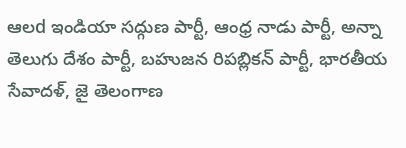ఆలd ఇండియా సద్గుణ పార్టీ, ఆంధ్ర నాడు పార్టీ, అన్నా తెలుగు దేశం పార్టీ, బహుజన రిపబ్లికన్ పార్టీ, భారతీయ సేవాదళ్, జై తెలంగాణ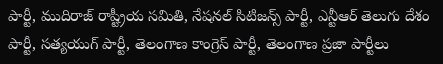పార్టీ, ముదిరాజ్ రాష్ట్రీయ సమితి, నేషనల్ సిటిజన్స్ పార్టీ, ఎన్టీఆర్ తెలుగు దేశం పార్టీ, సత్యయుగ్ పార్టీ, తెలంగాణ కాంగ్రెస్ పార్టీ, తెలంగాణ ప్రజా పార్టీలు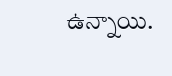ఉన్నాయి.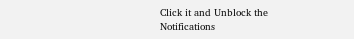Click it and Unblock the Notifications